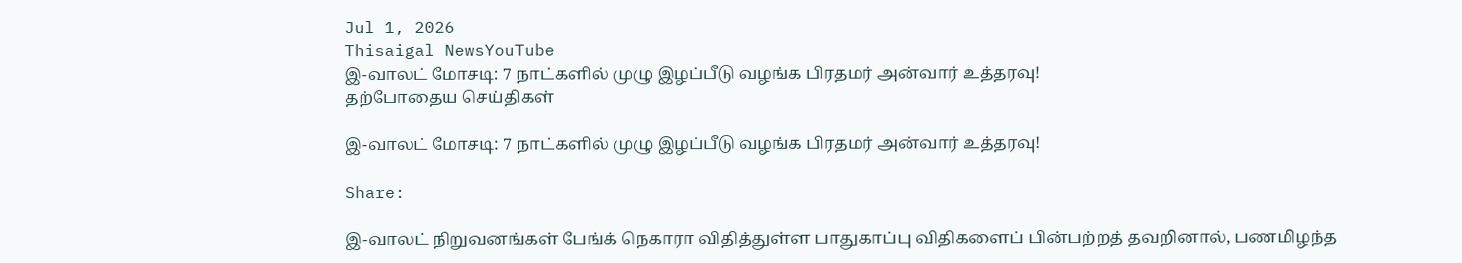Jul 1, 2026
Thisaigal NewsYouTube
இ-வாலட் மோசடி: 7 நாட்களில் முழு இழப்பீடு வழங்க பிரதமர் அன்வார் உத்தரவு!
தற்போதைய செய்திகள்

இ-வாலட் மோசடி: 7 நாட்களில் முழு இழப்பீடு வழங்க பிரதமர் அன்வார் உத்தரவு!

Share:

இ-வாலட் நிறுவனங்கள் பேங்க் நெகாரா விதித்துள்ள பாதுகாப்பு விதிகளைப் பின்பற்றத் தவறினால், பணமிழந்த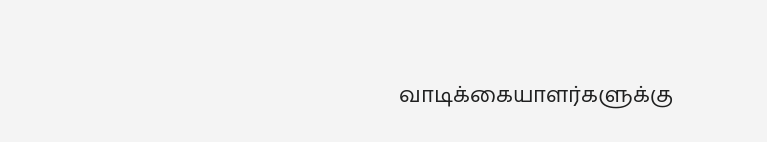வாடிக்கையாளர்களுக்கு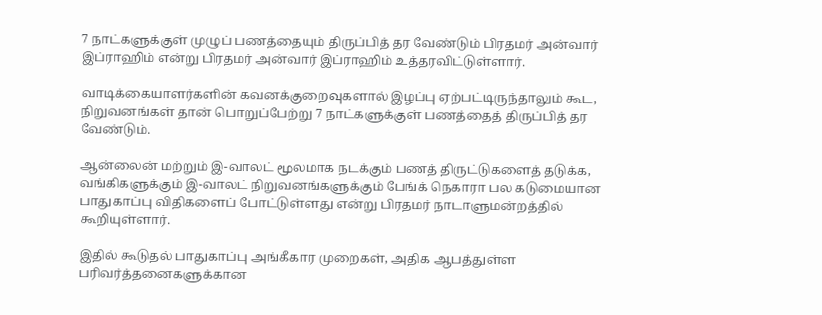7 நாட்களுக்குள் முழுப் பணத்தையும் திருப்பித் தர வேண்டும் பிரதமர் அன்வார் இப்ராஹிம் என்று பிரதமர் அன்வார் இப்ராஹிம் உத்தரவிட்டுள்ளார்.

வாடிக்கையாளர்களின் கவனக்குறைவுகளால் இழப்பு ஏற்பட்டிருந்தாலும் கூட, நிறுவனங்கள் தான் பொறுப்பேற்று 7 நாட்களுக்குள் பணத்தைத் திருப்பித் தர வேண்டும்.

ஆன்லைன் மற்றும் இ-வாலட் மூலமாக நடக்கும் பணத் திருட்டுகளைத் தடுக்க, வங்கிகளுக்கும் இ-வாலட் நிறுவனங்களுக்கும் பேங்க் நெகாரா பல கடுமையான பாதுகாப்பு விதிகளைப் போட்டுள்ளது என்று பிரதமர் நாடாளுமன்றத்தில் கூறியுள்ளார்.

இதில் கூடுதல் பாதுகாப்பு அங்கீகார முறைகள், அதிக ஆபத்துள்ள பரிவர்த்தனைகளுக்கான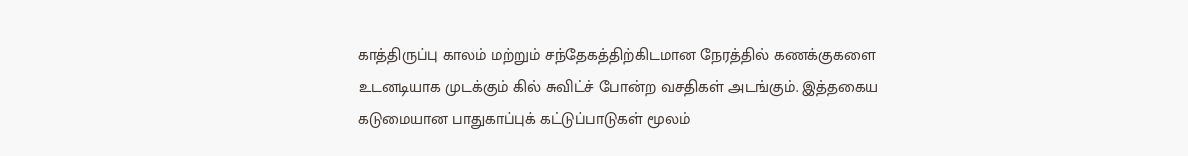காத்திருப்பு காலம் மற்றும் சந்தேகத்திற்கிடமான நேரத்தில் கணக்குகளை உடனடியாக முடக்கும் கில் சுவிட்ச் போன்ற வசதிகள் அடங்கும். இத்தகைய கடுமையான பாதுகாப்புக் கட்டுப்பாடுகள் மூலம்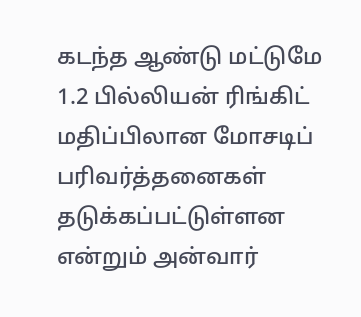கடந்த ஆண்டு மட்டுமே 1.2 பில்லியன் ரிங்கிட் மதிப்பிலான மோசடிப் பரிவர்த்தனைகள் தடுக்கப்பட்டுள்ளன என்றும் அன்வார்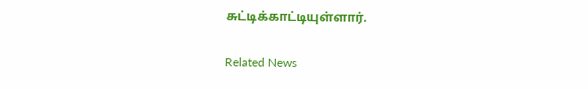சுட்டிக்காட்டியுள்ளார்.

Related News